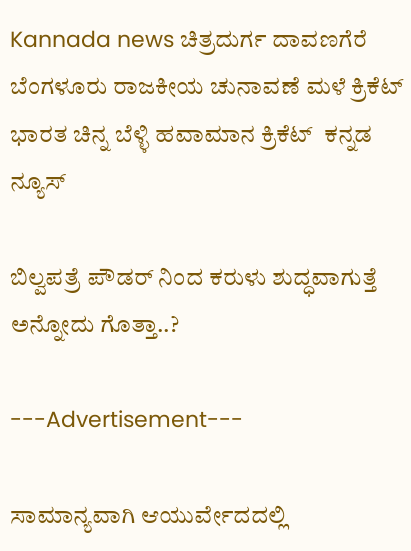Kannada news ಚಿತ್ರದುರ್ಗ ದಾವಣಗೆರೆ ಬೆಂಗಳೂರು ರಾಜಕೀಯ ಚುನಾವಣೆ ಮಳೆ ಕ್ರಿಕೆಟ್ ಭಾರತ ಚಿನ್ನ ಬೆಳ್ಳಿ ಹವಾಮಾನ ಕ್ರಿಕೆಟ್  ಕನ್ನಡ ನ್ಯೂಸ್

ಬಿಲ್ವಪತ್ರೆ ಪೌಡರ್ ನಿಂದ ಕರುಳು ಶುದ್ಧವಾಗುತ್ತೆ ಅನ್ನೋದು ಗೊತ್ತಾ..?

---Advertisement---

ಸಾಮಾನ್ಯವಾಗಿ ಆಯುರ್ವೇದದಲ್ಲಿ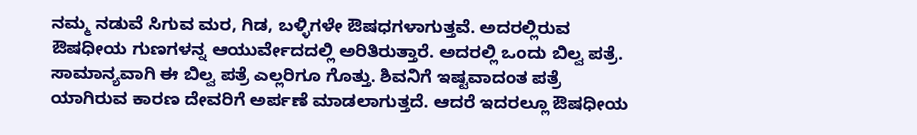ನಮ್ಮ ನಡುವೆ ಸಿಗುವ ಮರ, ಗಿಡ, ಬಳ್ಳಿಗಳೇ ಔಷಧಗಳಾಗುತ್ತವೆ. ಅದರಲ್ಲಿರುವ ಔಷಧೀಯ ಗುಣಗಳನ್ನ ಆಯುರ್ವೇದದಲ್ಲಿ ಅರಿತಿರುತ್ತಾರೆ. ಅದರಲ್ಲಿ ಒಂದು ಬಿಲ್ವ ಪತ್ರೆ. ಸಾಮಾನ್ಯವಾಗಿ ಈ ಬಿಲ್ವ ಪತ್ರೆ ಎಲ್ಲರಿಗೂ ಗೊತ್ತು. ಶಿವನಿಗೆ ಇಷ್ಟವಾದಂತ ಪತ್ರೆ ಯಾಗಿರುವ ಕಾರಣ ದೇವರಿಗೆ ಅರ್ಪಣೆ ಮಾಡಲಾಗುತ್ತದೆ. ಆದರೆ ಇದರಲ್ಲೂ ಔಷಧೀಯ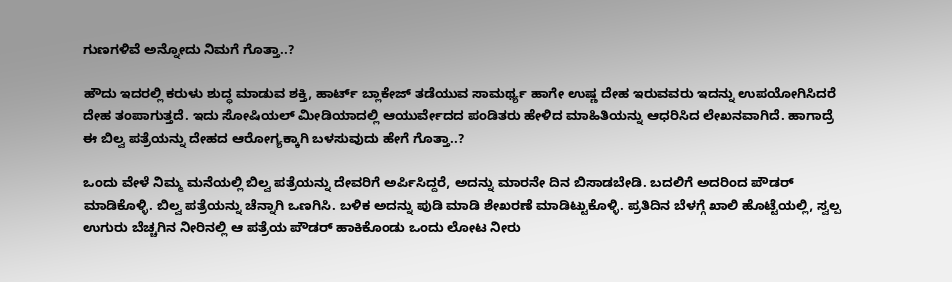ಗುಣಗಳಿವೆ ಅನ್ನೋದು ನಿಮಗೆ ಗೊತ್ತಾ..?

ಹೌದು ಇದರಲ್ಲಿ ಕರುಳು ಶುದ್ಧ ಮಾಡುವ ಶಕ್ತಿ, ಹಾರ್ಟ್ ಬ್ಲಾಕೇಜ್ ತಡೆಯುವ ಸಾಮರ್ಥ್ಯ ಹಾಗೇ ಉಷ್ಣ ದೇಹ ಇರುವವರು ಇದನ್ನು ಉಪಯೋಗಿಸಿದರೆ ದೇಹ ತಂಪಾಗುತ್ತದೆ. ಇದು ಸೋಷಿಯಲ್ ಮೀಡಿಯಾದಲ್ಲಿ ಆಯುರ್ವೇದದ ಪಂಡಿತರು ಹೇಳಿದ ಮಾಹಿತಿಯನ್ನು ಆಧರಿಸಿದ ಲೇಖನವಾಗಿದೆ. ಹಾಗಾದ್ರೆ ಈ ಬಿಲ್ವ ಪತ್ರೆಯನ್ನು ದೇಹದ ಆರೋಗ್ಯಕ್ಕಾಗಿ ಬಳಸುವುದು ಹೇಗೆ ಗೊತ್ತಾ..?

ಒಂದು ವೇಳೆ ನಿಮ್ಮ ಮನೆಯಲ್ಲಿ ಬಿಲ್ವ ಪತ್ರೆಯನ್ನು ದೇವರಿಗೆ ಅರ್ಪಿಸಿದ್ದರೆ, ಅದನ್ನು ಮಾರನೇ ದಿನ ಬಿಸಾಡಬೇಡಿ. ಬದಲಿಗೆ ಅದರಿಂದ ಪೌಡರ್ ಮಾಡಿಕೊಳ್ಳಿ. ಬಿಲ್ವ ಪತ್ರೆಯನ್ನು ಚೆನ್ನಾಗಿ ಒಣಗಿಸಿ. ಬಳಿಕ ಅದನ್ನು ಪುಡಿ ಮಾಡಿ ಶೇಖರಣೆ ಮಾಡಿಟ್ಟುಕೊಳ್ಳಿ. ಪ್ರತಿದಿನ ಬೆಳಗ್ಗೆ ಖಾಲಿ ಹೊಟ್ಟೆಯಲ್ಲಿ, ಸ್ವಲ್ಪ ಉಗುರು ಬೆಚ್ಚಗಿನ ನೀರಿನಲ್ಲಿ ಆ ಪತ್ರೆಯ ಪೌಡರ್ ಹಾಕಿಕೊಂಡು ಒಂದು ಲೋಟ ನೀರು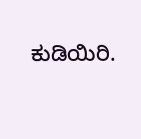ಕುಡಿಯಿರಿ.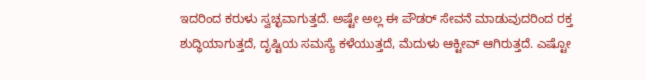ಇದರಿಂದ ಕರುಳು ಸ್ವಚ್ಛವಾಗುತ್ತದೆ. ಅಷ್ಟೇ ಅಲ್ಲ ಈ ಪೌಡರ್ ಸೇವನೆ ಮಾಡುವುದರಿಂದ ರಕ್ತ ಶುದ್ಧಿಯಾಗುತ್ತದೆ, ದೃಷ್ಟಿಯ ಸಮಸ್ಯೆ ಕಳೆಯುತ್ತದೆ, ಮೆದುಳು ಆಕ್ಟೀವ್ ಆಗಿರುತ್ತದೆ. ಎಷ್ಟೋ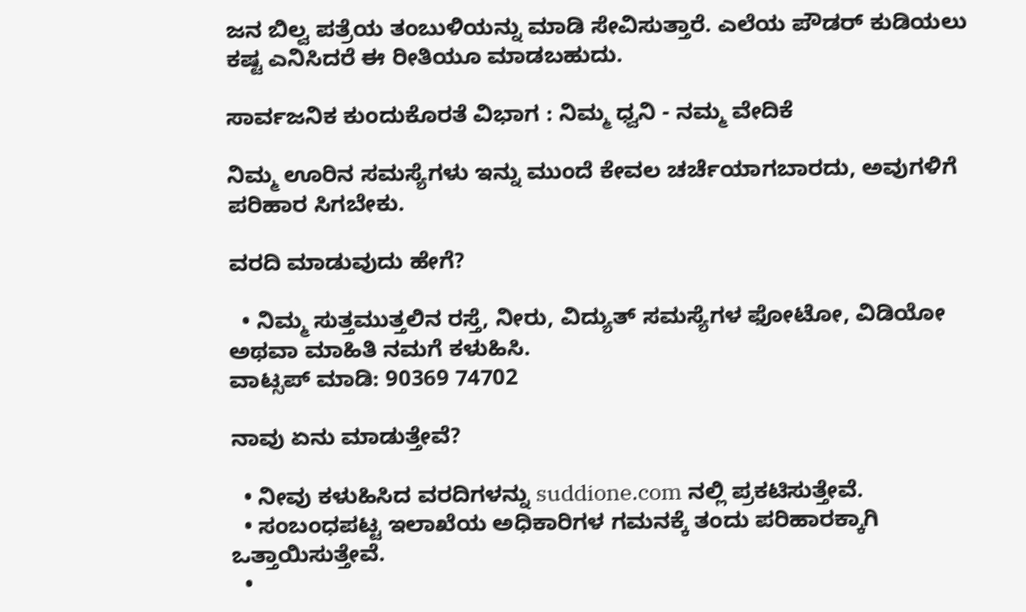ಜನ ಬಿಲ್ವ ಪತ್ರೆಯ ತಂಬುಳಿಯನ್ನು ಮಾಡಿ ಸೇವಿಸುತ್ತಾರೆ. ಎಲೆಯ ಪೌಡರ್ ಕುಡಿಯಲು ಕಷ್ಟ ಎನಿಸಿದರೆ ಈ ರೀತಿಯೂ ಮಾಡಬಹುದು.

ಸಾರ್ವಜನಿಕ ಕುಂದುಕೊರತೆ ವಿಭಾಗ : ನಿಮ್ಮ ಧ್ವನಿ - ನಮ್ಮ ವೇದಿಕೆ

ನಿಮ್ಮ ಊರಿನ ಸಮಸ್ಯೆಗಳು ಇನ್ನು ಮುಂದೆ ಕೇವಲ ಚರ್ಚೆಯಾಗಬಾರದು, ಅವುಗಳಿಗೆ ಪರಿಹಾರ ಸಿಗಬೇಕು.

ವರದಿ ಮಾಡುವುದು ಹೇಗೆ?

  • ನಿಮ್ಮ ಸುತ್ತಮುತ್ತಲಿನ ರಸ್ತೆ, ನೀರು, ವಿದ್ಯುತ್ ಸಮಸ್ಯೆಗಳ ಫೋಟೋ, ವಿಡಿಯೋ ಅಥವಾ ಮಾಹಿತಿ ನಮಗೆ ಕಳುಹಿಸಿ.
ವಾಟ್ಸಪ್ ಮಾಡಿ: 90369 74702

ನಾವು ಏನು ಮಾಡುತ್ತೇವೆ?

  • ನೀವು ಕಳುಹಿಸಿದ ವರದಿಗಳನ್ನು suddione.com ನಲ್ಲಿ ಪ್ರಕಟಿಸುತ್ತೇವೆ.
  • ಸಂಬಂಧಪಟ್ಟ ಇಲಾಖೆಯ ಅಧಿಕಾರಿಗಳ ಗಮನಕ್ಕೆ ತಂದು ಪರಿಹಾರಕ್ಕಾಗಿ ಒತ್ತಾಯಿಸುತ್ತೇವೆ.
  •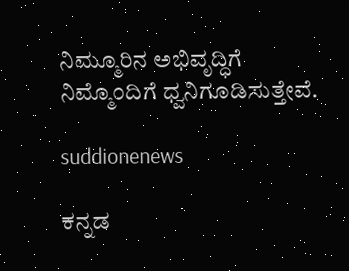ನಿಮ್ಮೂರಿನ ಅಭಿವೃದ್ಧಿಗೆ ನಿಮ್ಮೊಂದಿಗೆ ಧ್ವನಿಗೂಡಿಸುತ್ತೇವೆ.

suddionenews

ಕನ್ನಡ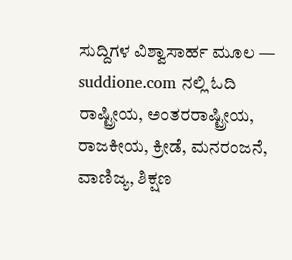ಸುದ್ದಿಗಳ ವಿಶ್ವಾಸಾರ್ಹ ಮೂಲ — suddione.com ನಲ್ಲಿ ಓದಿ ರಾಷ್ಟ್ರೀಯ, ಅಂತರರಾಷ್ಟ್ರೀಯ, ರಾಜಕೀಯ, ಕ್ರೀಡೆ, ಮನರಂಜನೆ, ವಾಣಿಜ್ಯ, ಶಿಕ್ಷಣ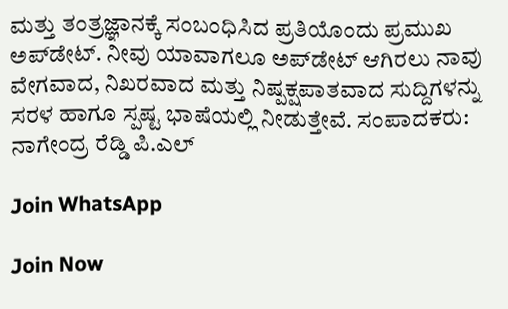ಮತ್ತು ತಂತ್ರಜ್ಞಾನಕ್ಕೆ ಸಂಬಂಧಿಸಿದ ಪ್ರತಿಯೊಂದು ಪ್ರಮುಖ ಅಪ್‌ಡೇಟ್. ನೀವು ಯಾವಾಗಲೂ ಅಪ್‌ಡೇಟ್ ಆಗಿರಲು ನಾವು ವೇಗವಾದ, ನಿಖರವಾದ ಮತ್ತು ನಿಷ್ಪಕ್ಷಪಾತವಾದ ಸುದ್ದಿಗಳನ್ನು ಸರಳ ಹಾಗೂ ಸ್ಪಷ್ಟ ಭಾಷೆಯಲ್ಲಿ ನೀಡುತ್ತೇವೆ. ಸಂಪಾದಕರು: ನಾಗೇಂದ್ರ ರೆಡ್ಡಿ ಪಿ.ಎಲ್

Join WhatsApp

Join Now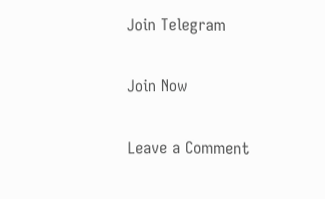Join Telegram

Join Now

Leave a Comment